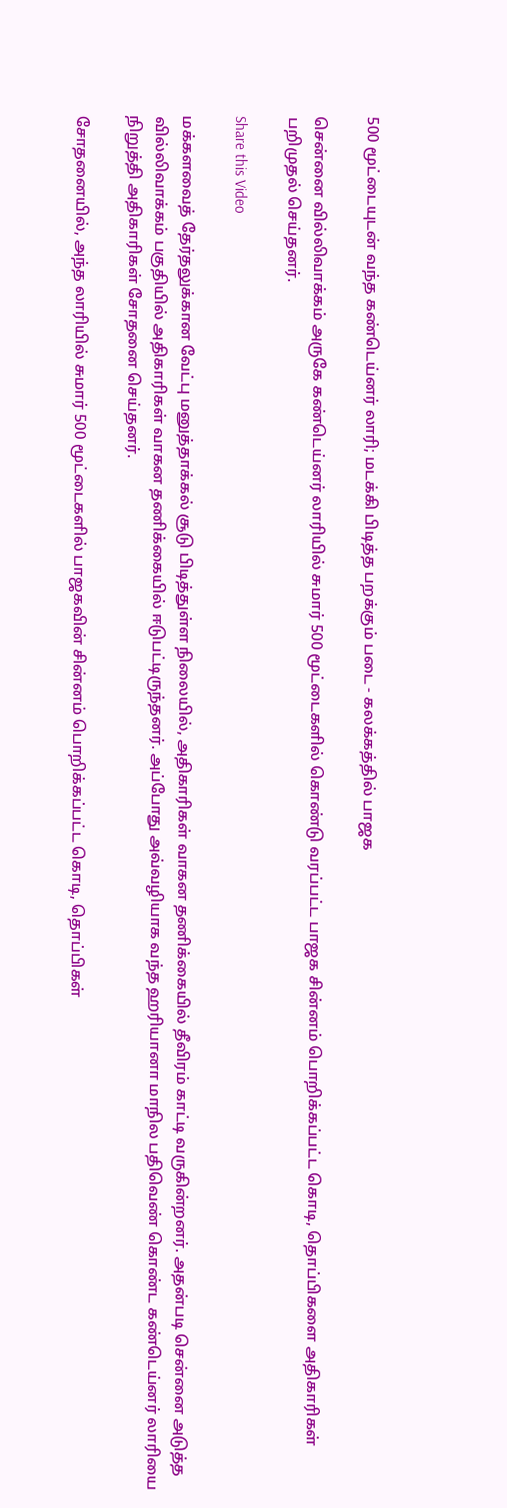500 மூட்டையுடன் வந்த கண்டெய்னர் லாரி; மடக்கி பிடித்த பறக்கும் படை - கலக்கத்தில் பாஜக

சென்னை வில்லிவாக்கம் அருகே கண்டெய்னர் லாரியில் சுமார் 500 மூட்டைகளில் கொண்டு வரப்பட்ட பாஜக சின்னம் பொறிக்கப்பட்ட கொடி, தொப்பிகளை அதிகாரிகள் பறிமுதல் செய்தனர்.

Share this Video

மக்களவைத் தேர்தலுக்கான வேட்பு மனுத்தாக்கல் சூடு பிடித்துள்ள நிலையில், அதிகாரிகள் வாகன தணிக்கையில் தீவிரம் காட்டி வருகின்றனர். அதன்படி சென்னை அடுத்த வில்லிவாக்கம் பகுதியில் அதிகாரிகள் வாகன தணிக்கையில் ஈடுபட்டிருந்தனர். அப்போது அவ்வழியாக வந்த ஹரியானா மாநில பதிவெண் கொண்ட கண்டெய்னர் லாரியை நிறுத்தி அதிகாரிகள் சோதனை செய்தனர்.

சோதனையில், அந்த லாரியில் சுமார் 500 மூட்டைகளில் பாஜகவின் சின்னம் பொறிக்கப்பட்ட கொடி, தொப்பிகள்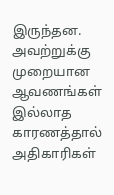இருந்தன. அவற்றுக்கு முறையான ஆவணங்கள் இல்லாத காரணத்தால் அதிகாரிகள்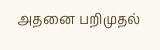அதனை பறிமுதல்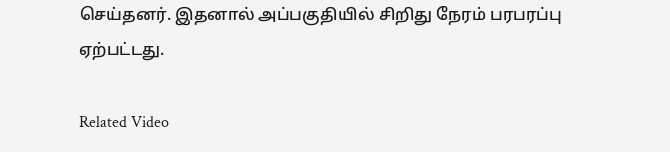செய்தனர். இதனால் அப்பகுதியில் சிறிது நேரம் பரபரப்பு ஏற்பட்டது.

Related Video